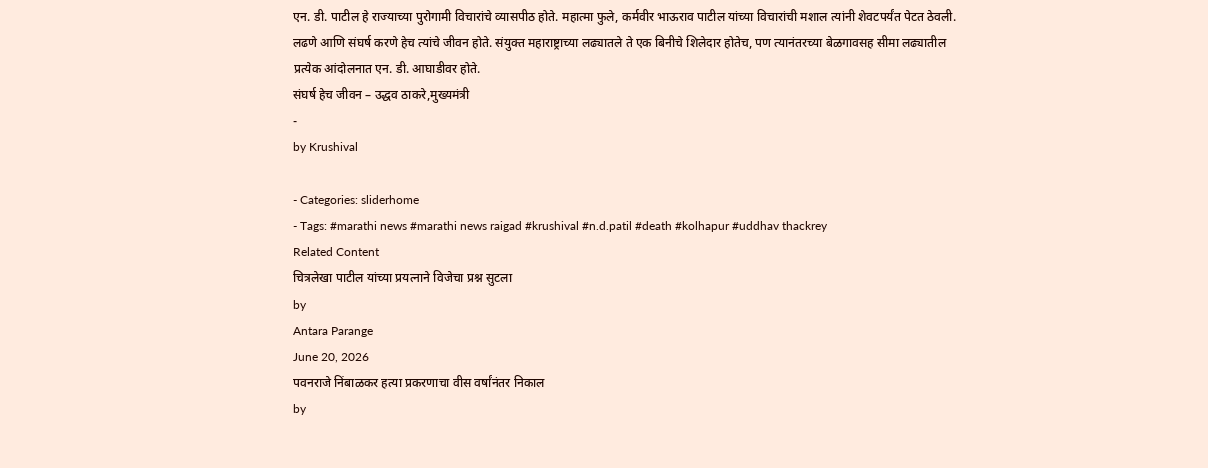एन. डी. पाटील हे राज्याच्या पुरोगामी विचारांचे व्यासपीठ होते. महात्मा फुले, कर्मवीर भाऊराव पाटील यांच्या विचारांची मशाल त्यांनी शेवटपर्यंत पेटत ठेवली. लढणे आणि संघर्ष करणे हेच त्यांचे जीवन होते. संयुक्त महाराष्ट्राच्या लढ्यातले ते एक बिनीचे शिलेदार होतेच, पण त्यानंतरच्या बेळगावसह सीमा लढ्यातील प्रत्येक आंदोलनात एन. डी. आघाडीवर होते.
संघर्ष हेच जीवन – उद्धव ठाकरे,मुख्यमंत्री
-
by Krushival

- Categories: sliderhome
- Tags: #marathi news #marathi news raigad #krushival #n.d.patil #death #kolhapur #uddhav thackrey
Related Content
चित्रलेखा पाटील यांच्या प्रयत्नाने विजेचा प्रश्न सुटला
by
Antara Parange
June 20, 2026
पवनराजे निंबाळकर हत्या प्रकरणाचा वीस वर्षांनंतर निकाल
by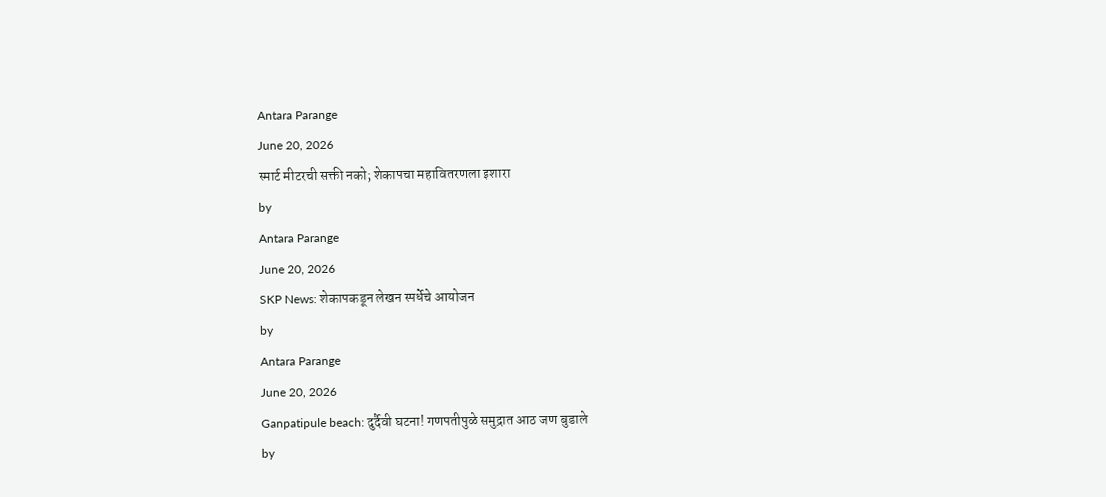Antara Parange
June 20, 2026
स्मार्ट मीटरची सक्ती नको; शेकापचा महावितरणला इशारा
by
Antara Parange
June 20, 2026
SKP News: शेकापकडून लेखन स्पर्धेचे आयोजन
by
Antara Parange
June 20, 2026
Ganpatipule beach: दुर्दैवी घटना! गणपतीपुळे समुद्रात आठ जण बुडाले
by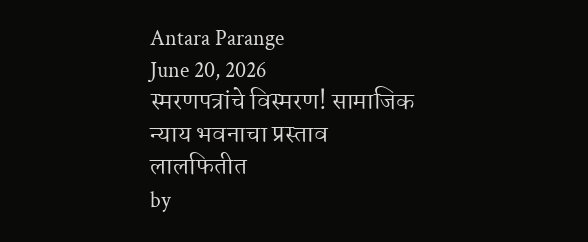Antara Parange
June 20, 2026
स्मरणपत्रांचे विस्मरण! सामाजिक न्याय भवनाचा प्रस्ताव लालफितीत
by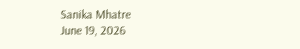Sanika Mhatre
June 19, 2026